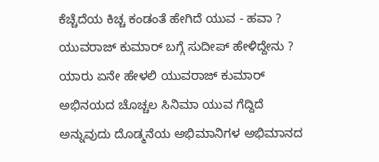ಕೆಚ್ಚೆದೆಯ ಕಿಚ್ಚ ಕಂಡಂತೆ ಹೇಗಿದೆ ಯುವ - ಹವಾ ? ಯುವರಾಜ್ ಕುಮಾರ್ ಬಗ್ಗೆ ಸುದೀಪ್ ಹೇಳಿದ್ದೇನು ?
ಯಾರು ಏನೇ ಹೇಳಲಿ ಯುವರಾಜ್ ಕುಮಾರ್ ಅಭಿನಯದ ಚೊಚ್ಚಲ ಸಿನಿಮಾ ಯುವ ಗೆದ್ದಿದೆ ಅನ್ನುವುದು ದೊಡ್ಮನೆಯ ಅಭಿಮಾನಿಗಳ ಅಭಿಮಾನದ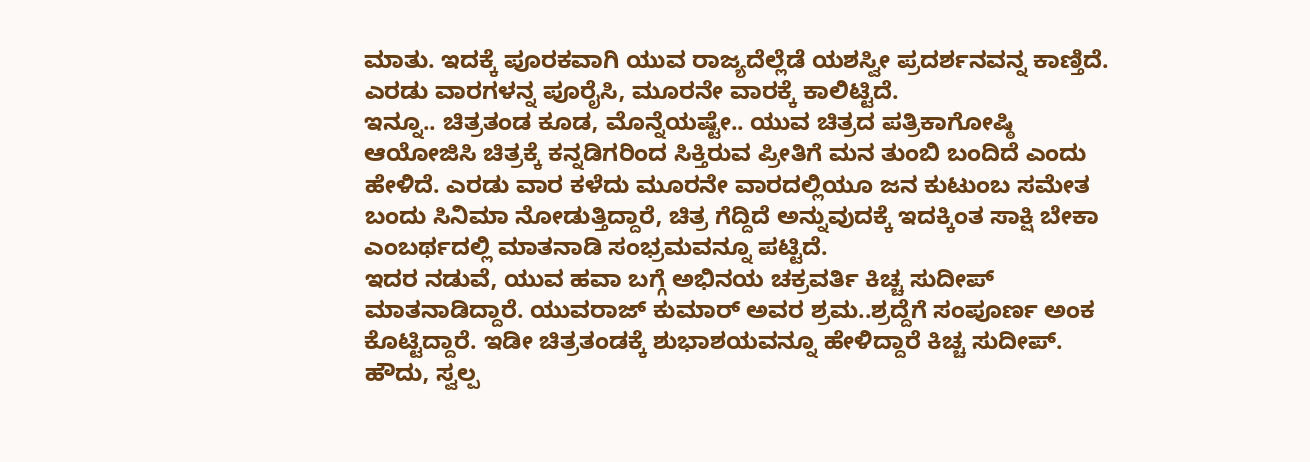ಮಾತು. ಇದಕ್ಕೆ ಪೂರಕವಾಗಿ ಯುವ ರಾಜ್ಯದೆಲ್ಲೆಡೆ ಯಶಸ್ವೀ ಪ್ರದರ್ಶನವನ್ನ ಕಾಣ್ತಿದೆ. ಎರಡು ವಾರಗಳನ್ನ ಪೂರೈಸಿ, ಮೂರನೇ ವಾರಕ್ಕೆ ಕಾಲಿಟ್ಟಿದೆ.
ಇನ್ನೂ.. ಚಿತ್ರತಂಡ ಕೂಡ, ಮೊನ್ನೆಯಷ್ಟೇ.. ಯುವ ಚಿತ್ರದ ಪತ್ರಿಕಾಗೋಷ್ಠಿ ಆಯೋಜಿಸಿ ಚಿತ್ರಕ್ಕೆ ಕನ್ನಡಿಗರಿಂದ ಸಿಕ್ತಿರುವ ಪ್ರೀತಿಗೆ ಮನ ತುಂಬಿ ಬಂದಿದೆ ಎಂದು ಹೇಳಿದೆ. ಎರಡು ವಾರ ಕಳೆದು ಮೂರನೇ ವಾರದಲ್ಲಿಯೂ ಜನ ಕುಟುಂಬ ಸಮೇತ ಬಂದು ಸಿನಿಮಾ ನೋಡುತ್ತಿದ್ದಾರೆ, ಚಿತ್ರ ಗೆದ್ದಿದೆ ಅನ್ನುವುದಕ್ಕೆ ಇದಕ್ಕಿಂತ ಸಾಕ್ಷಿ ಬೇಕಾ ಎಂಬರ್ಥದಲ್ಲಿ ಮಾತನಾಡಿ ಸಂಭ್ರಮವನ್ನೂ ಪಟ್ಟಿದೆ.
ಇದರ ನಡುವೆ, ಯುವ ಹವಾ ಬಗ್ಗೆ ಅಭಿನಯ ಚಕ್ರವರ್ತಿ ಕಿಚ್ಚ ಸುದೀಪ್ ಮಾತನಾಡಿದ್ದಾರೆ. ಯುವರಾಜ್ ಕುಮಾರ್ ಅವರ ಶ್ರಮ..ಶ್ರದ್ದೆಗೆ ಸಂಪೂರ್ಣ ಅಂಕ ಕೊಟ್ಟಿದ್ದಾರೆ. ಇಡೀ ಚಿತ್ರತಂಡಕ್ಕೆ ಶುಭಾಶಯವನ್ನೂ ಹೇಳಿದ್ದಾರೆ ಕಿಚ್ಚ ಸುದೀಪ್.
ಹೌದು, ಸ್ವಲ್ಪ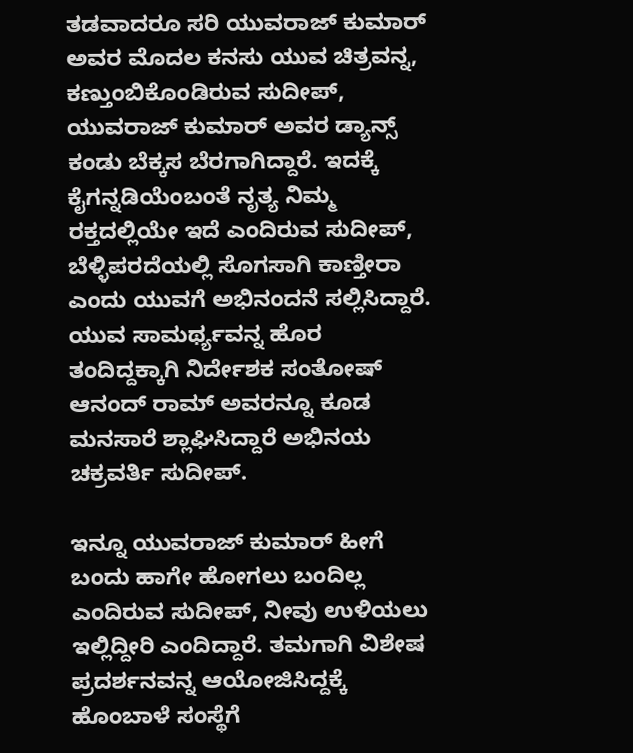ತಡವಾದರೂ ಸರಿ ಯುವರಾಜ್ ಕುಮಾರ್ ಅವರ ಮೊದಲ ಕನಸು ಯುವ ಚಿತ್ರವನ್ನ, ಕಣ್ತುಂಬಿಕೊಂಡಿರುವ ಸುದೀಪ್, ಯುವರಾಜ್ ಕುಮಾರ್ ಅವರ ಡ್ಯಾನ್ಸ್ ಕಂಡು ಬೆಕ್ಕಸ ಬೆರಗಾಗಿದ್ದಾರೆ. ಇದಕ್ಕೆ ಕೈಗನ್ನಡಿಯೆಂಬಂತೆ ನೃತ್ಯ ನಿಮ್ಮ ರಕ್ತದಲ್ಲಿಯೇ ಇದೆ ಎಂದಿರುವ ಸುದೀಪ್, ಬೆಳ್ಳಿಪರದೆಯಲ್ಲಿ ಸೊಗಸಾಗಿ ಕಾಣ್ತೀರಾ ಎಂದು ಯುವಗೆ ಅಭಿನಂದನೆ ಸಲ್ಲಿಸಿದ್ದಾರೆ. ಯುವ ಸಾಮರ್ಥ್ಯವನ್ನ ಹೊರ ತಂದಿದ್ದಕ್ಕಾಗಿ ನಿರ್ದೇಶಕ ಸಂತೋಷ್ ಆನಂದ್ ರಾಮ್ ಅವರನ್ನೂ ಕೂಡ ಮನಸಾರೆ ಶ್ಲಾಘಿಸಿದ್ದಾರೆ ಅಭಿನಯ ಚಕ್ರವರ್ತಿ ಸುದೀಪ್.

ಇನ್ನೂ ಯುವರಾಜ್ ಕುಮಾರ್ ಹೀಗೆ ಬಂದು ಹಾಗೇ ಹೋಗಲು ಬಂದಿಲ್ಲ ಎಂದಿರುವ ಸುದೀಪ್, ನೀವು ಉಳಿಯಲು ಇಲ್ಲಿದ್ದೀರಿ ಎಂದಿದ್ದಾರೆ. ತಮಗಾಗಿ ವಿಶೇಷ ಪ್ರದರ್ಶನವನ್ನ ಆಯೋಜಿಸಿದ್ದಕ್ಕೆ ಹೊಂಬಾಳೆ ಸಂಸ್ಥೆಗೆ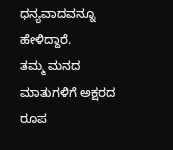ಧನ್ಯವಾದವನ್ನೂ ಹೇಳಿದ್ದಾರೆ.
ತಮ್ಮ ಮನದ ಮಾತುಗಳಿಗೆ ಅಕ್ಷರದ ರೂಪ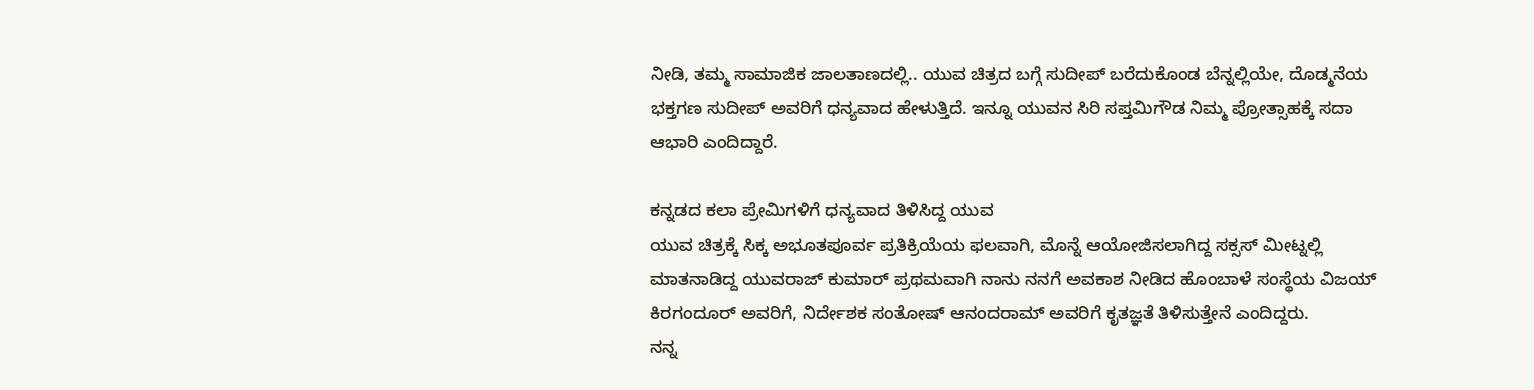ನೀಡಿ, ತಮ್ಮ ಸಾಮಾಜಿಕ ಜಾಲತಾಣದಲ್ಲಿ.. ಯುವ ಚಿತ್ರದ ಬಗ್ಗೆ ಸುದೀಪ್ ಬರೆದುಕೊಂಡ ಬೆನ್ನಲ್ಲಿಯೇ, ದೊಡ್ಮನೆಯ ಭಕ್ತಗಣ ಸುದೀಪ್ ಅವರಿಗೆ ಧನ್ಯವಾದ ಹೇಳುತ್ತಿದೆ. ಇನ್ನೂ ಯುವನ ಸಿರಿ ಸಪ್ತಮಿಗೌಡ ನಿಮ್ಮ ಪ್ರೋತ್ಸಾಹಕ್ಕೆ ಸದಾ ಆಭಾರಿ ಎಂದಿದ್ದಾರೆ.

ಕನ್ನಡದ ಕಲಾ ಪ್ರೇಮಿಗಳಿಗೆ ಧನ್ಯವಾದ ತಿಳಿಸಿದ್ದ ಯುವ
ಯುವ ಚಿತ್ರಕ್ಕೆ ಸಿಕ್ಕ ಅಭೂತಪೂರ್ವ ಪ್ರತಿಕ್ರಿಯೆಯ ಫಲವಾಗಿ, ಮೊನ್ನೆ ಆಯೋಜಿಸಲಾಗಿದ್ದ ಸಕ್ಸಸ್ ಮೀಟ್ನಲ್ಲಿ ಮಾತನಾಡಿದ್ದ ಯುವರಾಜ್ ಕುಮಾರ್ ಪ್ರಥಮವಾಗಿ ನಾನು ನನಗೆ ಅವಕಾಶ ನೀಡಿದ ಹೊಂಬಾಳೆ ಸಂಸ್ಥೆಯ ವಿಜಯ್ ಕಿರಗಂದೂರ್ ಅವರಿಗೆ, ನಿರ್ದೇಶಕ ಸಂತೋಷ್ ಆನಂದರಾಮ್ ಅವರಿಗೆ ಕೃತಜ್ಞತೆ ತಿಳಿಸುತ್ತೇನೆ ಎಂದಿದ್ದರು.
ನನ್ನ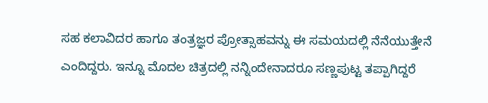ಸಹ ಕಲಾವಿದರ ಹಾಗೂ ತಂತ್ರಜ್ಞರ ಪ್ರೋತ್ಸಾಹವನ್ನು ಈ ಸಮಯದಲ್ಲಿ ನೆನೆಯುತ್ತೇನೆ ಎಂದಿದ್ದರು. ಇನ್ನೂ ಮೊದಲ ಚಿತ್ರದಲ್ಲಿ ನನ್ನಿಂದೇನಾದರೂ ಸಣ್ಣಪುಟ್ಟ ತಪ್ಪಾಗಿದ್ದರೆ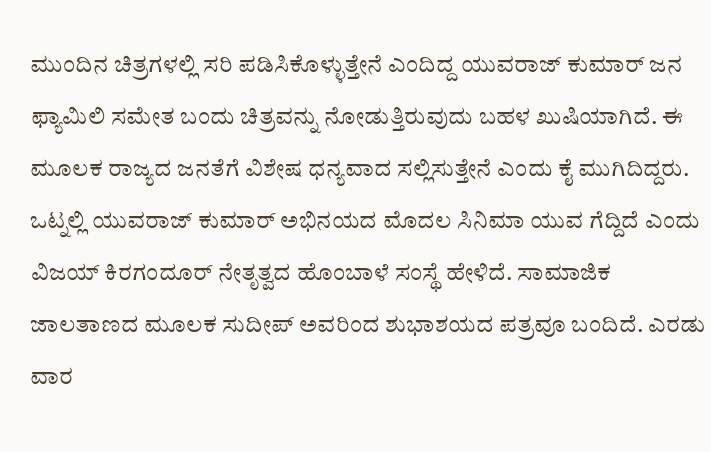ಮುಂದಿನ ಚಿತ್ರಗಳಲ್ಲಿ ಸರಿ ಪಡಿಸಿಕೊಳ್ಳುತ್ತೇನೆ ಎಂದಿದ್ದ ಯುವರಾಜ್ ಕುಮಾರ್ ಜನ ಫ್ಯಾಮಿಲಿ ಸಮೇತ ಬಂದು ಚಿತ್ರವನ್ನು ನೋಡುತ್ತಿರುವುದು ಬಹಳ ಖುಷಿಯಾಗಿದೆ. ಈ ಮೂಲಕ ರಾಜ್ಯದ ಜನತೆಗೆ ವಿಶೇಷ ಧನ್ಯವಾದ ಸಲ್ಲಿಸುತ್ತೇನೆ ಎಂದು ಕೈ ಮುಗಿದಿದ್ದರು.
ಒಟ್ನಲ್ಲಿ ಯುವರಾಜ್ ಕುಮಾರ್ ಅಭಿನಯದ ಮೊದಲ ಸಿನಿಮಾ ಯುವ ಗೆದ್ದಿದೆ ಎಂದು ವಿಜಯ್ ಕಿರಗಂದೂರ್ ನೇತೃತ್ವದ ಹೊಂಬಾಳೆ ಸಂಸ್ಥೆ ಹೇಳಿದೆ. ಸಾಮಾಜಿಕ ಜಾಲತಾಣದ ಮೂಲಕ ಸುದೀಪ್ ಅವರಿಂದ ಶುಭಾಶಯದ ಪತ್ರವೂ ಬಂದಿದೆ. ಎರಡು ವಾರ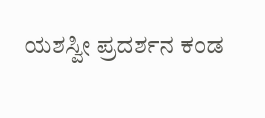ಯಶಸ್ವೀ ಪ್ರದರ್ಶನ ಕಂಡ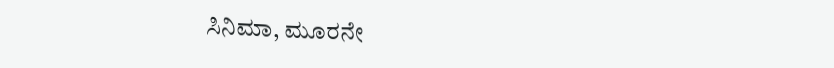ಸಿನಿಮಾ, ಮೂರನೇ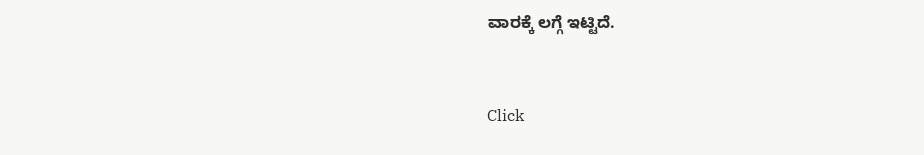ವಾರಕ್ಕೆ ಲಗ್ಗೆ ಇಟ್ಟಿದೆ.


Click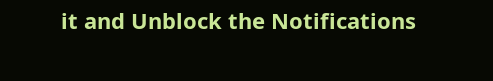it and Unblock the Notifications